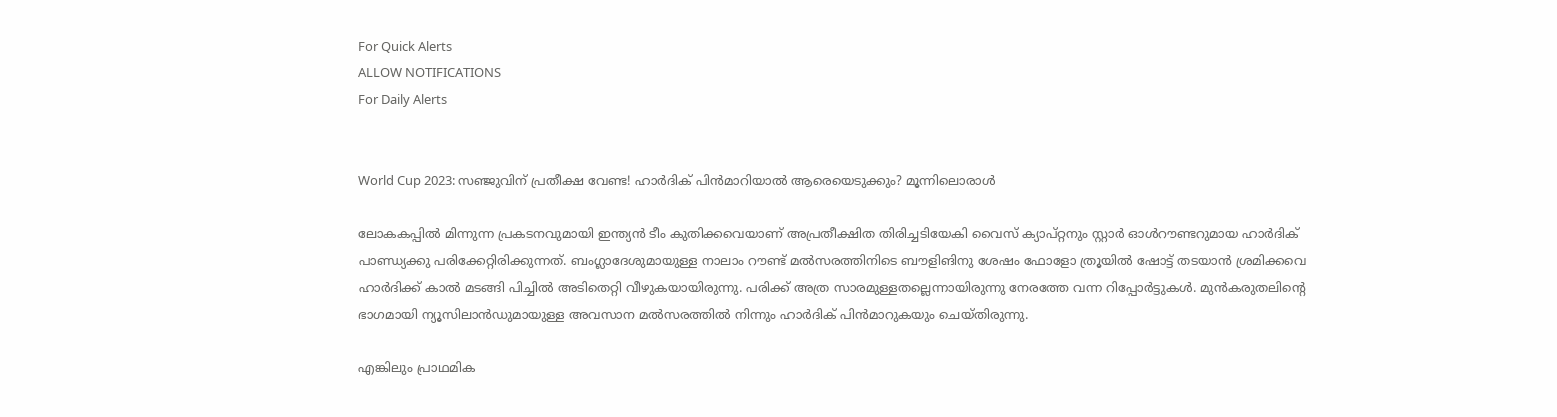For Quick Alerts
ALLOW NOTIFICATIONS
For Daily Alerts


World Cup 2023: സഞ്ജുവിന് പ്രതീക്ഷ വേണ്ട! ഹാര്‍ദിക് പിന്‍മാറിയാല്‍ ആരെയെടുക്കും? മൂന്നിലൊരാള്‍

ലോകകപ്പില്‍ മിന്നുന്ന പ്രകടനവുമായി ഇന്ത്യന്‍ ടീം കുതിക്കവെയാണ് അപ്രതീക്ഷിത തിരിച്ചടിയേകി വൈസ് ക്യാപ്റ്റനും സ്റ്റാര്‍ ഓള്‍റൗണ്ടറുമായ ഹാര്‍ദിക് പാണ്ഡ്യക്കു പരിക്കേറ്റിരിക്കുന്നത്. ബംഗ്ലാദേശുമായുള്ള നാലാം റൗണ്ട് മല്‍സരത്തിനിടെ ബൗളിങിനു ശേഷം ഫോളോ ത്രൂയില്‍ ഷോട്ട് തടയാന്‍ ശ്രമിക്കവെ ഹാര്‍ദിക്ക് കാല്‍ മടങ്ങി പിച്ചില്‍ അടിതെറ്റി വീഴുകയായിരുന്നു. പരിക്ക് അത്ര സാരമുള്ളതല്ലെന്നായിരുന്നു നേരത്തേ വന്ന റിപ്പോര്‍ട്ടുകള്‍. മുന്‍കരുതലിന്റെ ഭാഗമായി ന്യൂസിലാന്‍ഡുമായുള്ള അവസാന മല്‍സരത്തില്‍ നിന്നും ഹാര്‍ദിക് പിന്‍മാറുകയും ചെയ്തിരുന്നു.

എങ്കിലും പ്രാഥമിക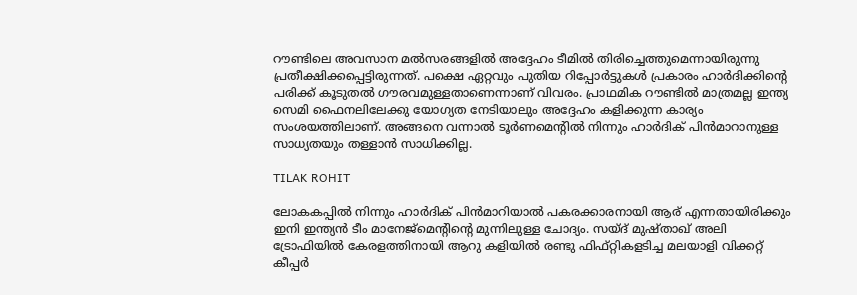റൗണ്ടിലെ അവസാന മല്‍സരങ്ങളില്‍ അദ്ദേഹം ടീമില്‍ തിരിച്ചെത്തുമെന്നായിരുന്നു പ്രതീക്ഷിക്കപ്പെട്ടിരുന്നത്. പക്ഷെ ഏറ്റവും പുതിയ റിപ്പോര്‍ട്ടുകള്‍ പ്രകാരം ഹാര്‍ദിക്കിന്റെ പരിക്ക് കൂടുതല്‍ ഗൗരവമുള്ളതാണെന്നാണ് വിവരം. പ്രാഥമിക റൗണ്ടില്‍ മാത്രമല്ല ഇന്ത്യ സെമി ഫൈനലിലേക്കു യോഗ്യത നേടിയാലും അദ്ദേഹം കളിക്കുന്ന കാര്യം സംശയത്തിലാണ്. അങ്ങനെ വന്നാല്‍ ടൂര്‍ണമെന്റില്‍ നിന്നും ഹാര്‍ദിക് പിന്‍മാറാനുള്ള സാധ്യതയും തള്ളാന്‍ സാധിക്കില്ല.

TILAK ROHIT

ലോകകപ്പില്‍ നിന്നും ഹാര്‍ദിക് പിന്‍മാറിയാല്‍ പകരക്കാരനായി ആര് എന്നതായിരിക്കും ഇനി ഇന്ത്യന്‍ ടീം മാനേജ്‌മെന്റിന്റെ മുന്നിലുള്ള ചോദ്യം. സയ്ദ് മുഷ്താഖ് അലി ട്രോഫിയില്‍ കേരളത്തിനായി ആറു കളിയില്‍ രണ്ടു ഫിഫ്റ്റികളടിച്ച മലയാളി വിക്കറ്റ് കീപ്പര്‍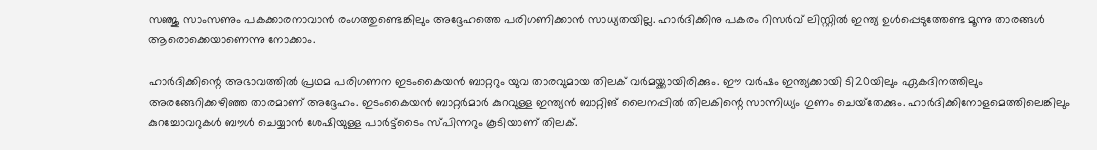സഞ്ജു സാംസണും പകക്കാരനാവാന്‍ രംഗത്തുണ്ടെങ്കിലും അദ്ദേഹത്തെ പരിഗണിക്കാന്‍ സാധ്യതയില്ല. ഹാര്‍ദിക്കിനു പകരം റിസര്‍വ് ലിസ്റ്റില്‍ ഇന്ത്യ ഉള്‍പ്പെടുത്തേണ്ട മൂന്നു താരങ്ങള്‍ ആരൊക്കെയാണെന്നു നോക്കാം.

ഹാര്‍ദിക്കിന്റെ അഭാവത്തില്‍ പ്രഥമ പരിഗണന ഇടംകൈയന്‍ ബാറ്ററും യുവ താരവുമായ തിലക് വര്‍മയ്ക്കായിരിക്കും. ഈ വര്‍ഷം ഇന്ത്യക്കായി ടി20യിലും ഏകദിനത്തിലും അരങ്ങേറിക്കഴിഞ്ഞ താരമാണ് അദ്ദേഹം. ഇടംകൈയന്‍ ബാറ്റര്‍മാര്‍ കുറവുള്ള ഇന്ത്യന്‍ ബാറ്റിങ് ലൈനപ്പില്‍ തിലകിന്റെ സാന്നിധ്യം ഗുണം ചെയ്‌തേക്കും. ഹാര്‍ദിക്കിനോളമെത്തിലെങ്കിലും കുറച്ചോവറുകള്‍ ബൗള്‍ ചെയ്യാന്‍ ശേഷിയുള്ള പാര്‍ട്ട്‌ടൈം സ്പിന്നറും കൂടിയാണ് തിലക്.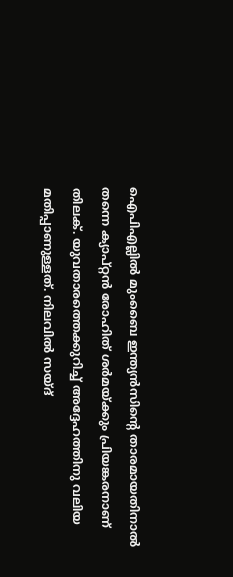ഐപിഎല്ലില്‍ മുംബൈ ഇന്ത്യന്‍സിന്റെ താരമായതിനാല്‍ തന്നെ ക്യാപ്റ്റന്‍ രോഹിത് ശര്‍മയ്ക്കും പ്രിയങ്കരനാണ് തിലക്. യുവതാരത്തെക്കുറിച്ച് അദ്ദേഹത്തിനു വലിയ മതിപ്പാണുള്ളത്. നിലവില്‍ സയ്ദ്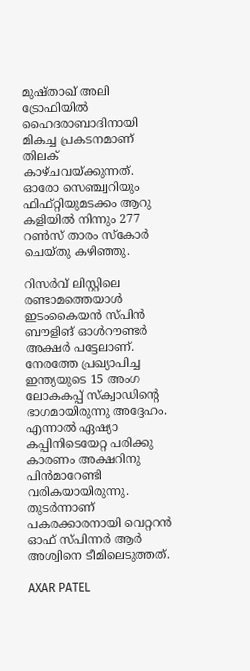മുഷ്താഖ് അലി ട്രോഫിയില്‍ ഹൈദരാബാദിനായി മികച്ച പ്രകടനമാണ് തിലക് കാഴ്ചവയ്ക്കുന്നത്. ഓരോ സെഞ്ച്വറിയും ഫിഫ്റ്റിയുമടക്കം ആറു കളിയില്‍ നിന്നും 277 റണ്‍സ് താരം സ്‌കോര്‍ ചെയ്തു കഴിഞ്ഞു.

റിസര്‍വ് ലിസ്റ്റിലെ രണ്ടാമത്തെയാള്‍ ഇടംകൈയന്‍ സ്പിന്‍ ബൗളിങ് ഓള്‍റൗണ്ടര്‍ അക്ഷര്‍ പട്ടേലാണ്. നേരത്തേ പ്രഖ്യാപിച്ച ഇന്ത്യയുടെ 15 അംഗ ലോകകപ്പ് സ്‌ക്വാഡിന്റെ ഭാഗമായിരുന്നു അദ്ദേഹം. എന്നാല്‍ ഏഷ്യാ കപ്പിനിടെയേറ്റ പരിക്കു കാരണം അക്ഷറിനു പിന്‍മാറേണ്ടി വരികയായിരുന്നു. തുടര്‍ന്നാണ് പകരക്കാരനായി വെറ്ററന്‍ ഓഫ് സ്പിന്നര്‍ ആര്‍ അശ്വിനെ ടീമിലെടുത്തത്.

AXAR PATEL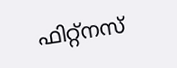ഫിറ്റ്‌നസ്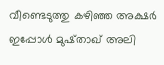വീണ്ടെടുത്തു കഴിഞ്ഞ അക്ഷര്‍ ഇപ്പോള്‍ മുഷ്താഖ് അലി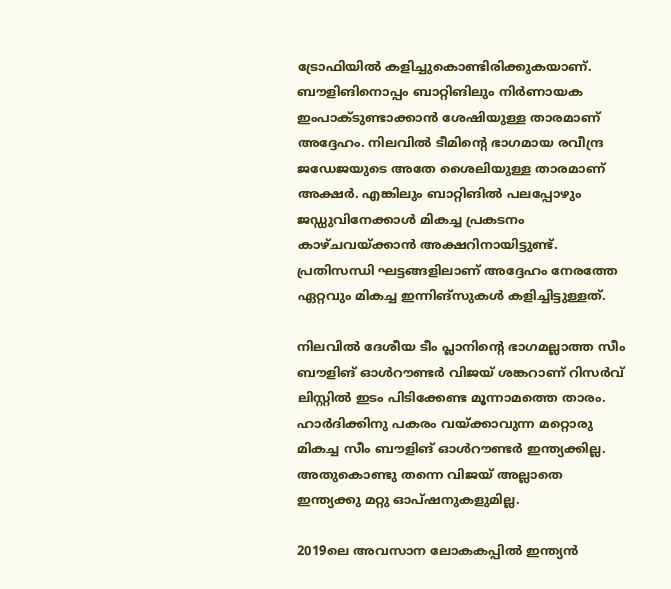ട്രോഫിയില്‍ കളിച്ചുകൊണ്ടിരിക്കുകയാണ്. ബൗളിങിനൊപ്പം ബാറ്റിങിലും നിര്‍ണായക ഇംപാക്ടുണ്ടാക്കാന്‍ ശേഷിയുള്ള താരമാണ് അദ്ദേഹം. നിലവില്‍ ടീമിന്റെ ഭാഗമായ രവീന്ദ്ര ജഡേജയുടെ അതേ ശൈലിയുള്ള താരമാണ് അക്ഷര്‍. എങ്കിലും ബാറ്റിങില്‍ പലപ്പോഴും ജഡ്ഡുവിനേക്കാള്‍ മികച്ച പ്രകടനം കാഴ്ചവയ്ക്കാന്‍ അക്ഷറിനായിട്ടുണ്ട്. പ്രതിസന്ധി ഘട്ടങ്ങളിലാണ് അദ്ദേഹം നേരത്തേ ഏറ്റവും മികച്ച ഇന്നിങ്‌സുകള്‍ കളിച്ചിട്ടുള്ളത്.

നിലവില്‍ ദേശീയ ടീം പ്ലാനിന്റെ ഭാഗമല്ലാത്ത സീം ബൗളിങ് ഓള്‍റൗണ്ടര്‍ വിജയ് ശങ്കറാണ് റിസര്‍വ് ലിസ്റ്റില്‍ ഇടം പിടിക്കേണ്ട മൂന്നാമത്തെ താരം. ഹാര്‍ദിക്കിനു പകരം വയ്ക്കാവുന്ന മറ്റൊരു മികച്ച സീം ബൗളിങ് ഓള്‍റൗണ്ടര്‍ ഇന്ത്യക്കില്ല. അതുകൊണ്ടു തന്നെ വിജയ് അല്ലാതെ ഇന്ത്യക്കു മറ്റു ഓപ്ഷനുകളുമില്ല.

2019ലെ അവസാന ലോകകപ്പില്‍ ഇന്ത്യന്‍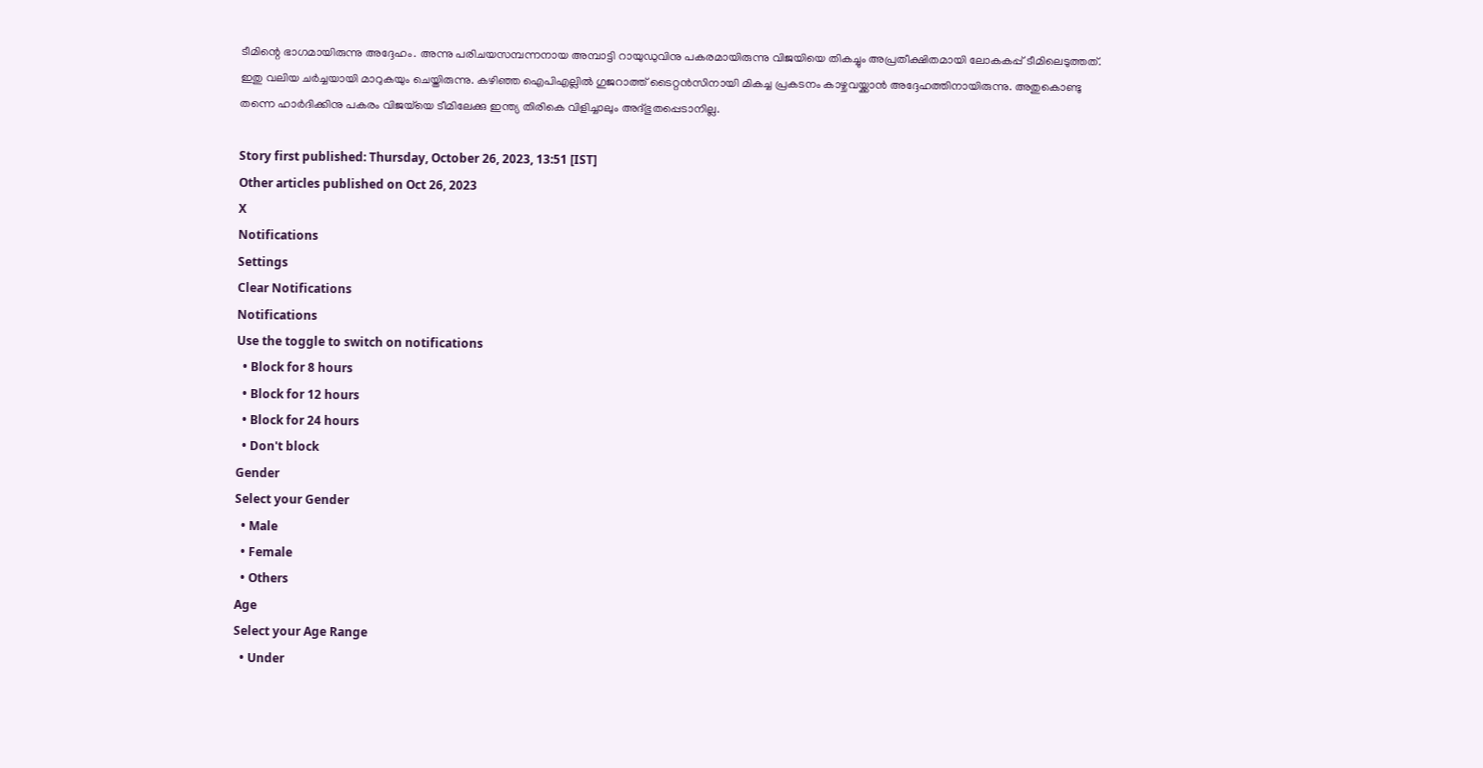ടീമിന്റെ ഭാഗമായിരുന്നു അദ്ദേഹം. അന്നു പരിചയസമ്പന്നനായ അമ്പാട്ടി റായുഡുവിനു പകരമായിരുന്നു വിജയിയെ തികച്ചും അപ്രതീക്ഷിതമായി ലോകകപ്പ് ടീമിലെടുത്തത്. ഇതു വലിയ ചര്‍ച്ചയായി മാറുകയും ചെയ്തിരുന്നു. കഴിഞ്ഞ ഐപിഎല്ലില്‍ ഗുജറാത്ത് ടൈറ്റന്‍സിനായി മികച്ച പ്രകടനം കാഴ്ചവയ്ക്കാന്‍ അദ്ദേഹത്തിനായിരുന്നു. അതുകൊണ്ടു തന്നെ ഹാര്‍ദിക്കിനു പകരം വിജയ്‌യെ ടീമിലേക്കു ഇന്ത്യ തിരികെ വിളിച്ചാലും അദ്ഭുതപ്പെടാനില്ല.

Story first published: Thursday, October 26, 2023, 13:51 [IST]
Other articles published on Oct 26, 2023
X
Notifications
Settings
Clear Notifications
Notifications
Use the toggle to switch on notifications
  • Block for 8 hours
  • Block for 12 hours
  • Block for 24 hours
  • Don't block
Gender
Select your Gender
  • Male
  • Female
  • Others
Age
Select your Age Range
  • Under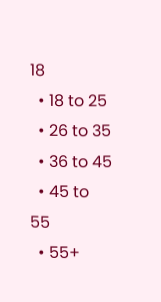18
  • 18 to 25
  • 26 to 35
  • 36 to 45
  • 45 to 55
  • 55+